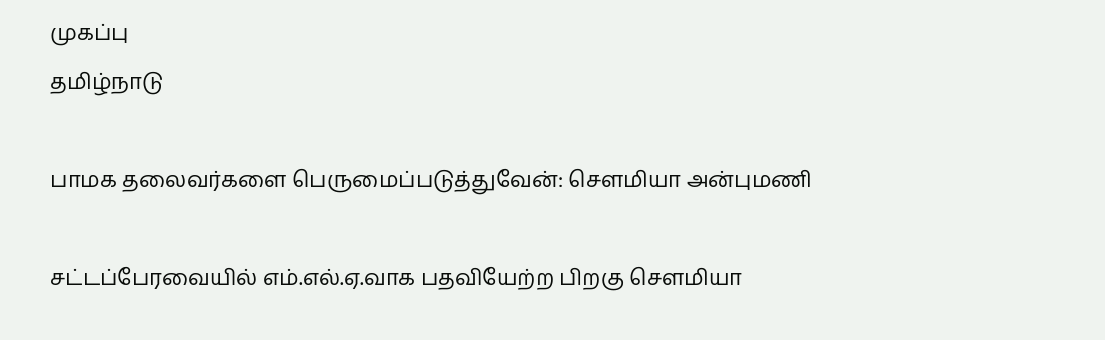முகப்பு
தமிழ்நாடு

பாமக தலைவர்களை பெருமைப்படுத்துவேன்: செளமியா அன்புமணி

சட்டப்பேரவையில் எம்.எல்.ஏ.வாக பதவியேற்ற பிறகு செளமியா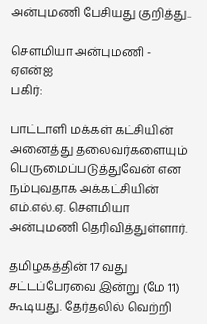அன்புமணி பேசியது குறித்து..

செளமியா அன்புமணி - ஏஎன்ஐ
பகிர்:

பாட்டாளி மக்கள் கட்சியின் அனைத்து தலைவர்களையும் பெருமைப்படுத்துவேன் என நம்புவதாக அக்கட்சியின் எம்.எல்.ஏ. செளமியா அன்புமணி தெரிவித்துள்ளார்.

தமிழகத்தின் 17 வது சட்டப்பேரவை இன்று (மே 11) கூடியது. தேர்தலில் வெற்றி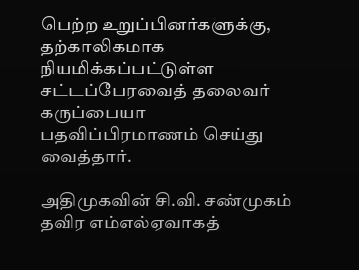பெற்ற உறுப்பினர்களுக்கு, தற்காலிகமாக நியமிக்கப்பட்டுள்ள சட்டப்பேரவைத் தலைவர் கருப்பையா பதவிப்பிரமாணம் செய்து வைத்தார்.

அதிமுகவின் சி.வி. சண்முகம் தவிர எம்எல்ஏவாகத்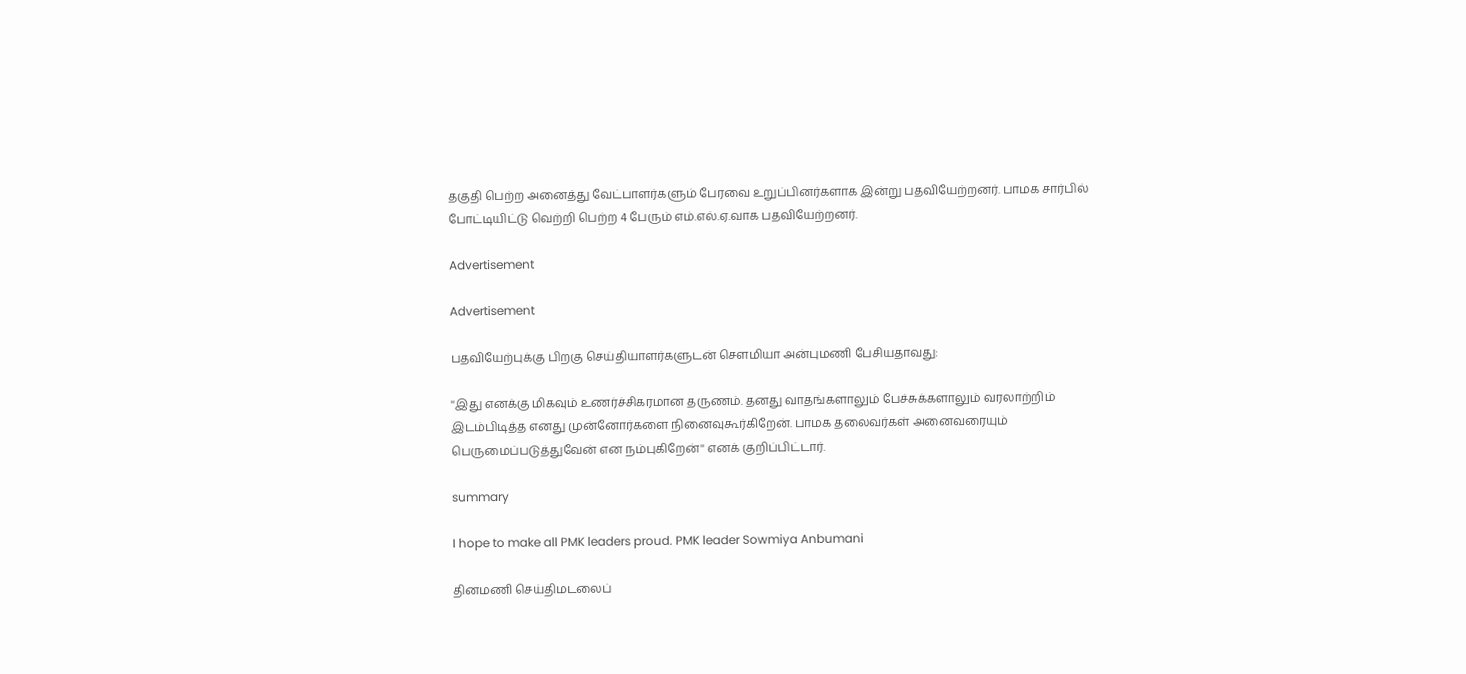தகுதி பெற்ற அனைத்து வேட்பாளர்களும் பேரவை உறுப்பினர்களாக இன்று பதவியேற்றனர். பாமக சார்பில் போட்டியிட்டு வெற்றி பெற்ற 4 பேரும் எம்.எல்.ஏ.வாக பதவியேற்றனர்.

Advertisement

Advertisement

பதவியேற்புக்கு பிறகு செய்தியாளர்களுடன் செளமியா அன்புமணி பேசியதாவது:

''இது எனக்கு மிகவும் உணர்ச்சிகரமான தருணம். தனது வாதங்களாலும் பேச்சுக்களாலும் வரலாற்றிம் இடம்பிடித்த எனது முன்னோர்களை நினைவுகூர்கிறேன். பாமக தலைவர்கள் அனைவரையும் பெருமைப்படுத்துவேன் என நம்புகிறேன்'' எனக் குறிப்பிட்டார்.

summary

I hope to make all PMK leaders proud. PMK leader Sowmiya Anbumani

தினமணி செய்திமடலைப்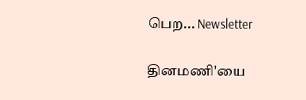பெற... Newsletter

தினமணி'யை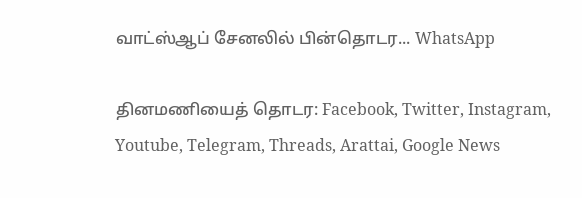வாட்ஸ்ஆப் சேனலில் பின்தொடர... WhatsApp

தினமணியைத் தொடர: Facebook, Twitter, Instagram, Youtube, Telegram, Threads, Arattai, Google News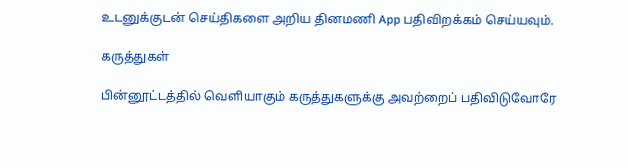உடனுக்குடன் செய்திகளை அறிய தினமணி App பதிவிறக்கம் செய்யவும்.

கருத்துகள்

பின்னூட்டத்தில் வெளியாகும் கருத்துகளுக்கு அவற்றைப் பதிவிடுவோரே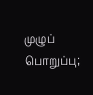முழுப் பொறுப்பு;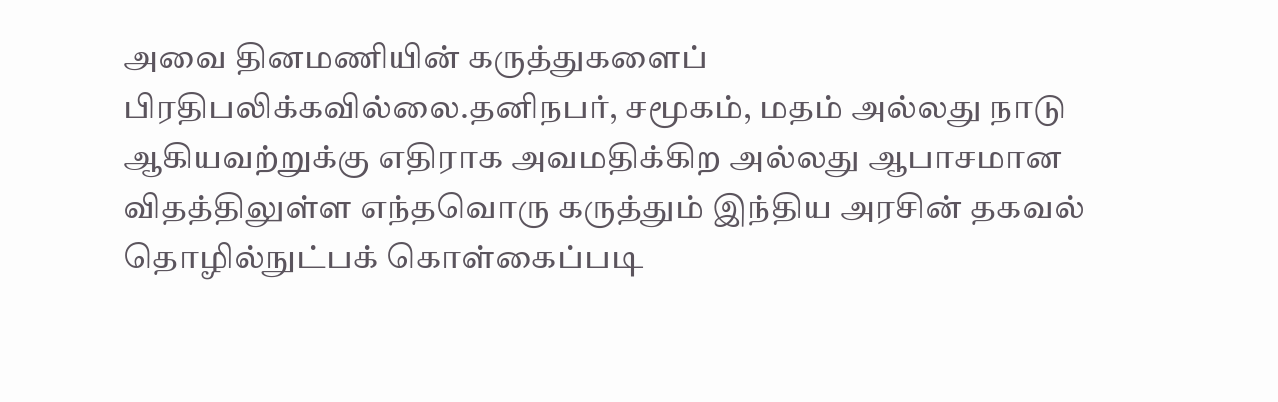அவை தினமணியின் கருத்துகளைப் பிரதிபலிக்கவில்லை.தனிநபர், சமூகம், மதம் அல்லது நாடு ஆகியவற்றுக்கு எதிராக அவமதிக்கிற அல்லது ஆபாசமான விதத்திலுள்ள எந்தவொரு கருத்தும் இந்திய அரசின் தகவல் தொழில்நுட்பக் கொள்கைப்படி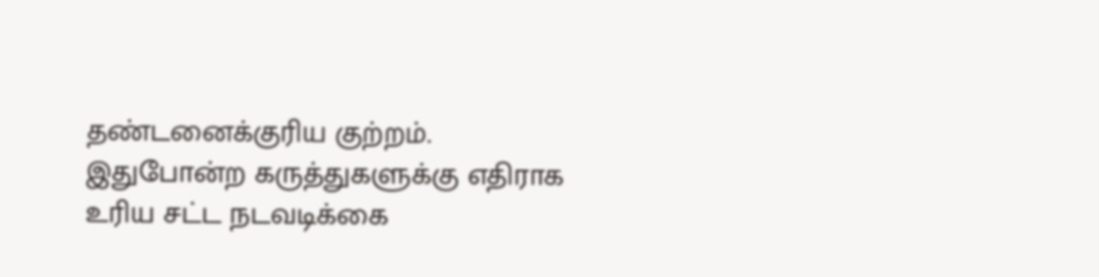தண்டனைக்குரிய குற்றம். இதுபோன்ற கருத்துகளுக்கு எதிராக உரிய சட்ட நடவடிக்கை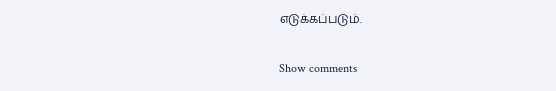எடுக்கப்படும்.

Show comments